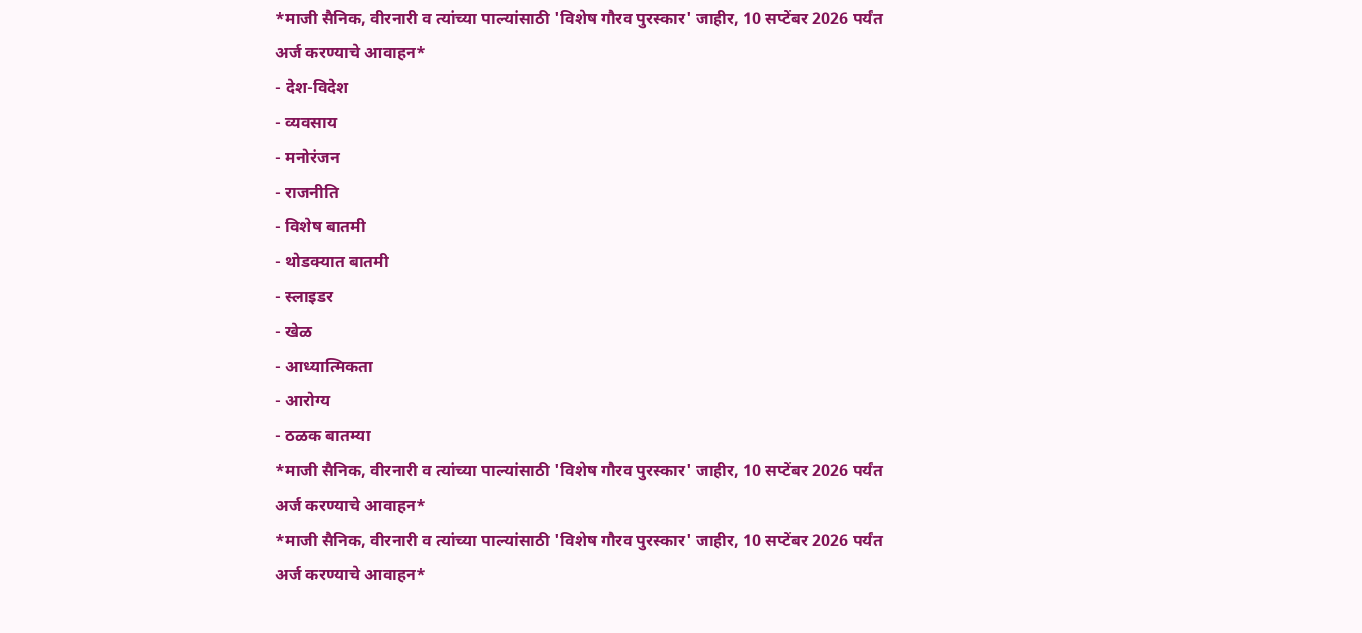*माजी सैनिक, वीरनारी व त्यांच्या पाल्यांसाठी 'विशेष गौरव पुरस्कार' जाहीर, 10 सप्टेंबर 2026 पर्यंत अर्ज करण्याचे आवाहन*
- देश-विदेश
- व्यवसाय
- मनोरंजन
- राजनीति
- विशेष बातमी
- थोडक्यात बातमी
- स्लाइडर
- खेळ
- आध्यात्मिकता
- आरोग्य
- ठळक बातम्या
*माजी सैनिक, वीरनारी व त्यांच्या पाल्यांसाठी 'विशेष गौरव पुरस्कार' जाहीर, 10 सप्टेंबर 2026 पर्यंत अर्ज करण्याचे आवाहन*
*माजी सैनिक, वीरनारी व त्यांच्या पाल्यांसाठी 'विशेष गौरव पुरस्कार' जाहीर, 10 सप्टेंबर 2026 पर्यंत अर्ज करण्याचे आवाहन*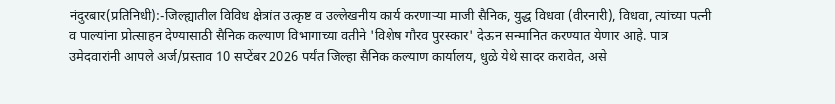नंदुरबार(प्रतिनिधी):-जिल्ह्यातील विविध क्षेत्रांत उत्कृष्ट व उल्लेखनीय कार्य करणाऱ्या माजी सैनिक, युद्ध विधवा (वीरनारी), विधवा, त्यांच्या पत्नी व पाल्यांना प्रोत्साहन देण्यासाठी सैनिक कल्याण विभागाच्या वतीने 'विशेष गौरव पुरस्कार' देऊन सन्मानित करण्यात येणार आहे. पात्र उमेदवारांनी आपले अर्ज/प्रस्ताव 10 सप्टेंबर 2026 पर्यंत जिल्हा सैनिक कल्याण कार्यालय, धुळे येथे सादर करावेत, असे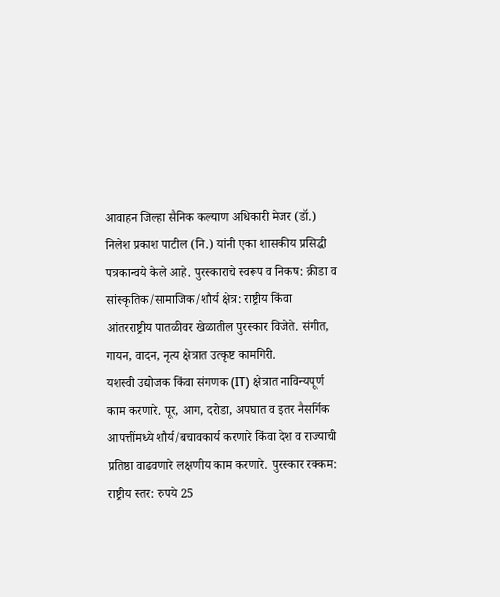आवाहन जिल्हा सैनिक कल्याण अधिकारी मेजर (डॉ.) निलेश प्रकाश पाटील (नि.) यांनी एका शासकीय प्रसिद्धी पत्रकान्वये केले आहे. पुरस्काराचे स्वरूप व निकष: क्रीडा व सांस्कृतिक/सामाजिक/शौर्य क्षेत्र: राष्ट्रीय किंवा आंतरराष्ट्रीय पातळीवर खेळातील पुरस्कार विजेते. संगीत, गायन, वादन, नृत्य क्षेत्रात उत्कृष्ट कामगिरी.
यशस्वी उद्योजक किंवा संगणक (IT) क्षेत्रात नाविन्यपूर्ण काम करणारे. पूर, आग, दरोडा, अपघात व इतर नैसर्गिक आपत्तींमध्ये शौर्य/बचावकार्य करणारे किंवा देश व राज्याची प्रतिष्ठा वाढवणारे लक्षणीय काम करणारे. पुरस्कार रक्कम: राष्ट्रीय स्तर: रुपये 25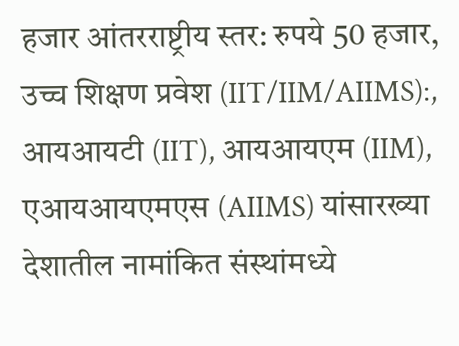हजार आंतरराष्ट्रीय स्तर: रुपये 50 हजार, उच्च शिक्षण प्रवेश (IIT/IIM/AIIMS):, आयआयटी (IIT), आयआयएम (IIM), एआयआयएमएस (AIIMS) यांसारख्या देशातील नामांकित संस्थांमध्ये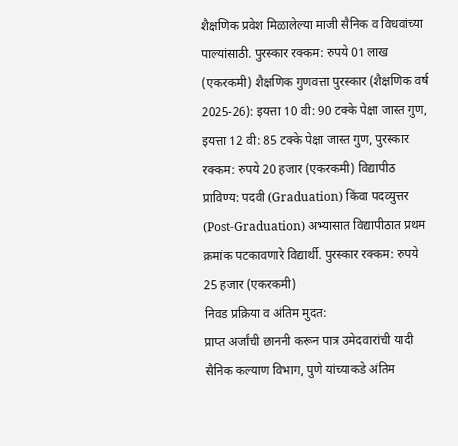शैक्षणिक प्रवेश मिळालेल्या माजी सैनिक व विधवांच्या पाल्यांसाठी. पुरस्कार रक्कम: रुपये 01 लाख (एकरकमी) शैक्षणिक गुणवत्ता पुरस्कार (शैक्षणिक वर्ष 2025-26): इयत्ता 10 वी: 90 टक्के पेक्षा जास्त गुण, इयत्ता 12 वी: 85 टक्के पेक्षा जास्त गुण, पुरस्कार रक्कम: रुपये 20 हजार (एकरकमी) विद्यापीठ प्राविण्य: पदवी (Graduation) किंवा पदव्युत्तर (Post-Graduation) अभ्यासात विद्यापीठात प्रथम क्रमांक पटकावणारे विद्यार्थी. पुरस्कार रक्कम: रुपये 25 हजार (एकरकमी)
निवड प्रक्रिया व अंतिम मुदत:
प्राप्त अर्जांची छाननी करून पात्र उमेदवारांची यादी सैनिक कल्याण विभाग, पुणे यांच्याकडे अंतिम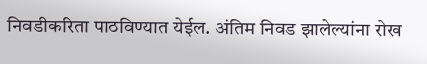निवडीकरिता पाठविण्यात येईल. अंतिम निवड झालेल्यांना रोख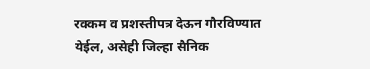रक्कम व प्रशस्तीपत्र देऊन गौरविण्यात येईल, असेही जिल्हा सैनिक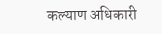कल्याण अधिकारी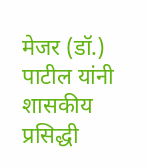मेजर (डॉ.) पाटील यांनी शासकीय प्रसिद्धी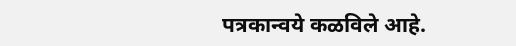पत्रकान्वये कळविले आहे.